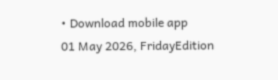• Download mobile app
01 May 2026, FridayEdition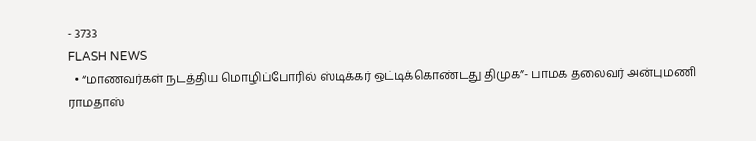- 3733
FLASH NEWS
  • “மாணவர்கள் நடத்திய மொழிப்போரில் ஸ்டிக்கர் ஒட்டிக்கொண்டது திமுக”- பாமக தலைவர் அன்புமணி ராமதாஸ்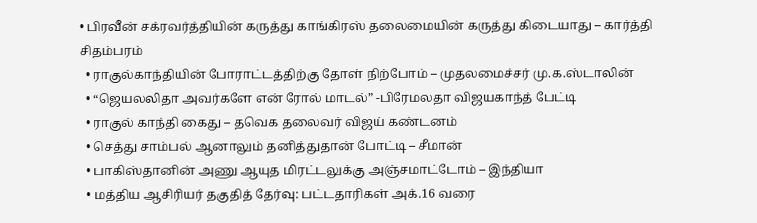• பிரவீன் சக்ரவர்த்தியின் கருத்து காங்கிரஸ் தலைமையின் கருத்து கிடையாது – கார்த்தி சிதம்பரம்
  • ராகுல்காந்தியின் போராட்டத்திற்கு தோள் நிற்போம் – முதலமைச்சர் மு.க.ஸ்டாலின்
  • “ஜெயலலிதா அவர்களே என் ரோல் மாடல்” -பிரேமலதா விஜயகாந்த் பேட்டி
  • ராகுல் காந்தி கைது – தவெக தலைவர் விஜய் கண்டனம்
  • செத்து சாம்பல் ஆனாலும் தனித்துதான் போட்டி – சீமான்
  • பாகிஸ்தானின் அணு ஆயுத மிரட்டலுக்கு அஞ்சமாட்டோம் – இந்தியா
  • மத்திய ஆசிரியர் தகுதித் தேர்வு: பட்டதாரிகள் அக்.16 வரை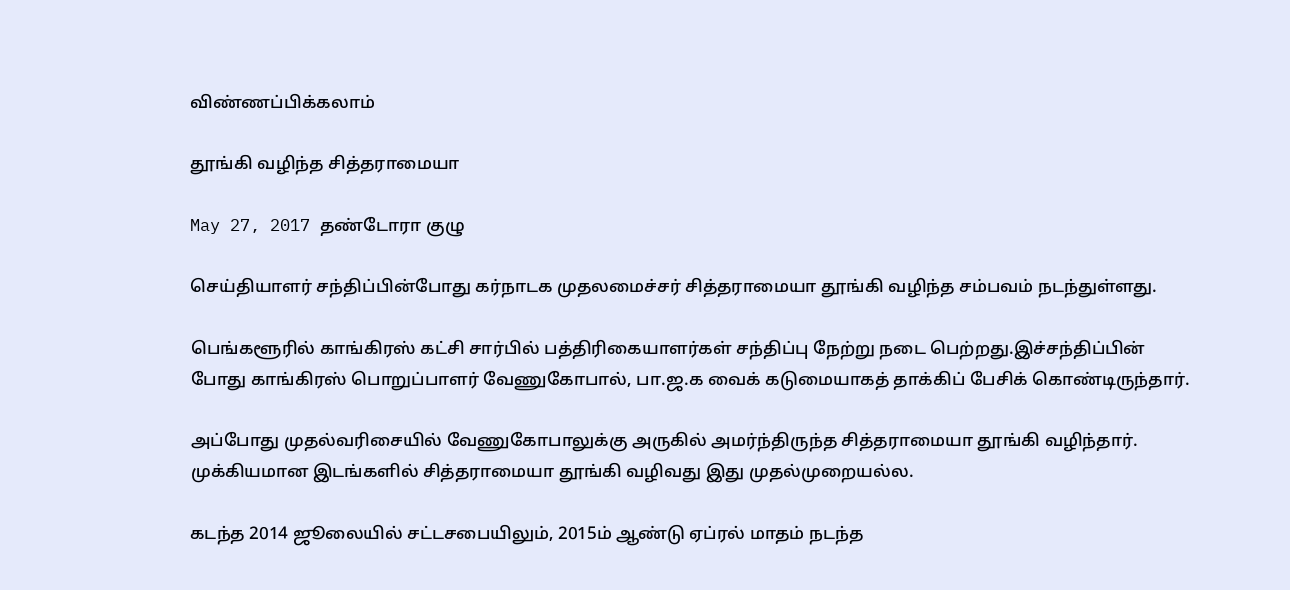விண்ணப்பிக்கலாம்

தூங்கி வழிந்த சித்தராமையா

May 27, 2017 தண்டோரா குழு

செய்தியாளர் சந்திப்பின்போது கர்நாடக முதலமைச்சர் சித்தராமையா தூங்கி வழிந்த சம்பவம் நடந்துள்ளது.

பெங்களூரில் காங்கிரஸ் கட்சி சார்பில் பத்திரிகையாளர்கள் சந்திப்பு நேற்று நடை பெற்றது.இச்சந்திப்பின் போது காங்கிரஸ் பொறுப்பாளர் வேணுகோபால், பா.ஜ.க வைக் கடுமையாகத் தாக்கிப் பேசிக் கொண்டிருந்தார்.

அப்போது முதல்வரிசையில் வேணுகோபாலுக்கு அருகில் அமர்ந்திருந்த சித்தராமையா தூங்கி வழிந்தார். முக்கியமான இடங்களில் சித்தராமையா தூங்கி வழிவது இது முதல்முறையல்ல.

கடந்த 2014 ஜூலையில் சட்டசபையிலும், 2015ம் ஆண்டு ஏப்ரல் மாதம் நடந்த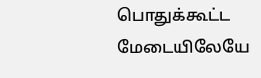பொதுக்கூட்ட மேடையிலேயே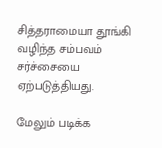சித்தராமையா தூங்கி வழிந்த சம்பவம் சர்ச்சையை ஏற்படுத்தியது.

மேலும் படிக்க